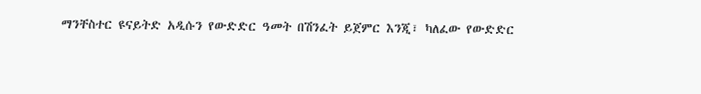ማንቸስተር ዩናይትድ አዲሱን የውድድር ዓመት በሽንፈት ይጀምር እንጂ፣ ካለፈው የውድድር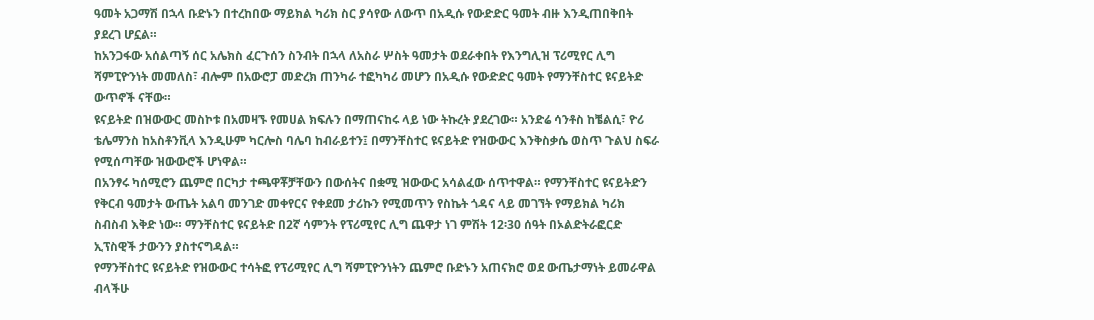ዓመት አጋማሽ በኋላ ቡድኑን በተረከበው ማይክል ካሪክ ስር ያሳየው ለውጥ በአዲሱ የውድድር ዓመት ብዙ እንዲጠበቅበት ያደረገ ሆኗል።
ከአንጋፋው አሰልጣኝ ሰር አሌክስ ፈርጉሰን ስንብት በኋላ ለአስራ ሦስት ዓመታት ወደራቀበት የእንግሊዝ ፕሪሚየር ሊግ ሻምፒዮንነት መመለስ፣ ብሎም በአውሮፓ መድረክ ጠንካራ ተፎካካሪ መሆን በአዲሱ የውድድር ዓመት የማንቸስተር ዩናይትድ ውጥኖች ናቸው።
ዩናይትድ በዝውውር መስኮቱ በአመዛኙ የመሀል ክፍሉን በማጠናከሩ ላይ ነው ትኩረት ያደረገው። አንድሬ ሳንቶስ ከቼልሲ፣ ዮሪ ቴሌማንስ ከአስቶንቪላ እንዲሁም ካርሎስ ባሌባ ከብራይተን፤ በማንቸስተር ዩናይትድ የዝውውር እንቅስቃሴ ወስጥ ጉልህ ስፍራ የሚሰጣቸው ዝውውሮች ሆነዋል።
በአንፃሩ ካሰሚሮን ጨምሮ በርካታ ተጫዋቾቻቸውን በውሰትና በቋሚ ዝውውር አሳልፈው ሰጥተዋል። የማንቸስተር ዩናይትድን የቅርብ ዓመታት ውጤት አልባ መንገድ መቀየርና የቀደመ ታሪኩን የሚመጥን የስኬት ጎዳና ላይ መገኘት የማይክል ካሪክ ስብስብ እቅድ ነው። ማንቸስተር ዩናይትድ በ2ኛ ሳምንት የፕሪሚየር ሊግ ጨዋታ ነገ ምሽት 12፡30 ሰዓት በኦልድትራፎርድ ኢፕስዊች ታውንን ያስተናግዳል።
የማንቸስተር ዩናይትድ የዝውውር ተሳትፎ የፕሪሚየር ሊግ ሻምፒዮንነትን ጨምሮ ቡድኑን አጠናክሮ ወደ ውጤታማነት ይመራዋል ብላችሁ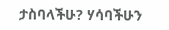ታስባላችሁ? ሃሳባችሁን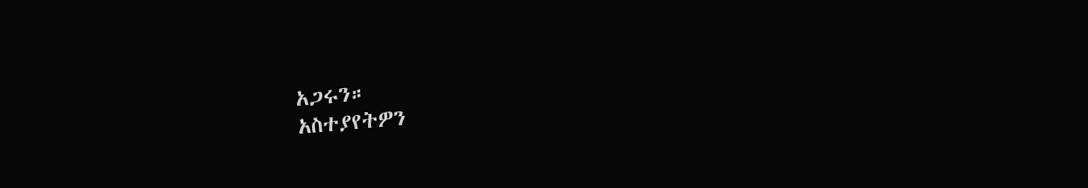አጋሩን።
አስተያየትዎን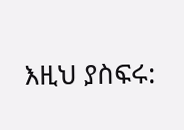እዚህ ያስፍሩ: